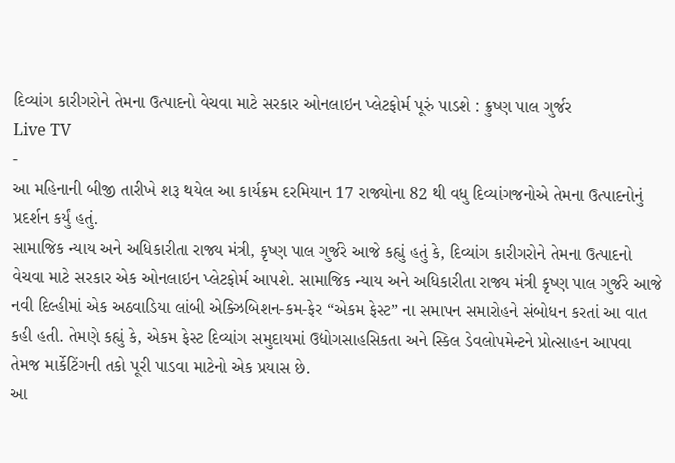દિવ્યાંગ કારીગરોને તેમના ઉત્પાદનો વેચવા માટે સરકાર ઓનલાઇન પ્લેટફોર્મ પૂરું પાડશે : ક્રુષ્ણ પાલ ગુર્જર
Live TV
-
આ મહિનાની બીજી તારીખે શરૂ થયેલ આ કાર્યક્રમ દરમિયાન 17 રાજ્યોના 82 થી વધુ દિવ્યાંગજનોએ તેમના ઉત્પાદનોનું પ્રદર્શન કર્યું હતું.
સામાજિક ન્યાય અને અધિકારીતા રાજ્ય મંત્રી, કૃષ્ણ પાલ ગુર્જરે આજે કહ્યું હતું કે, દિવ્યાંગ કારીગરોને તેમના ઉત્પાદનો વેચવા માટે સરકાર એક ઓનલાઇન પ્લેટફોર્મ આપશે. સામાજિક ન્યાય અને અધિકારીતા રાજ્ય મંત્રી કૃષ્ણ પાલ ગુર્જરે આજે નવી દિલ્હીમાં એક અઠવાડિયા લાંબી એક્ઝિબિશન-કમ-ફેર “એકમ ફેસ્ટ” ના સમાપન સમારોહને સંબોધન કરતાં આ વાત કહી હતી. તેમણે કહ્યું કે, એકમ ફેસ્ટ દિવ્યાંગ સમુદાયમાં ઉદ્યોગસાહસિકતા અને સ્કિલ ડેવલોપમેન્ટને પ્રોત્સાહન આપવા તેમજ માર્કેટિંગની તકો પૂરી પાડવા માટેનો એક પ્રયાસ છે.
આ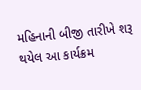મહિનાની બીજી તારીખે શરૂ થયેલ આ કાર્યક્રમ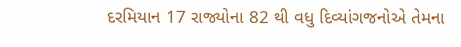દરમિયાન 17 રાજ્યોના 82 થી વધુ દિવ્યાંગજનોએ તેમના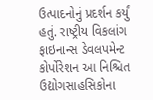ઉત્પાદનોનું પ્રદર્શન કર્યું હતું. રાષ્ટ્રીય વિકલાંગ ફાઇનાન્સ ડેવલપમેન્ટ કોર્પોરેશન આ નિશ્ચિત ઉદ્યોગસાહસિકોના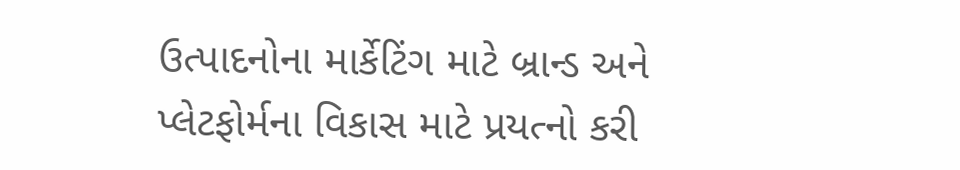ઉત્પાદનોના માર્કેટિંગ માટે બ્રાન્ડ અને પ્લેટફોર્મના વિકાસ માટે પ્રયત્નો કરી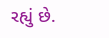રહ્યું છે.